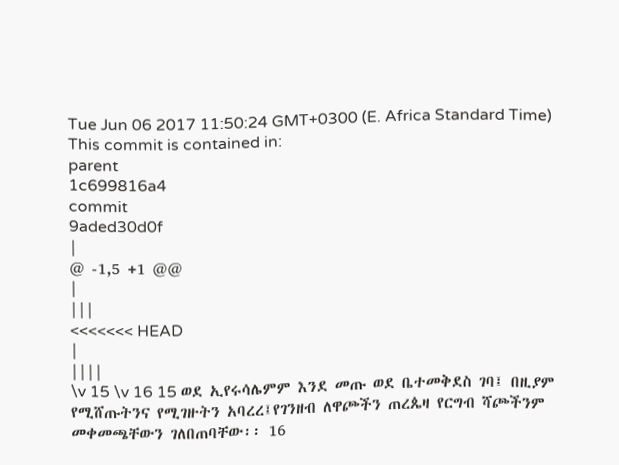Tue Jun 06 2017 11:50:24 GMT+0300 (E. Africa Standard Time)
This commit is contained in:
parent
1c699816a4
commit
9aded30d0f
|
@ -1,5 +1 @@
|
|||
<<<<<<< HEAD
|
||||
\v 15 \v 16 15 ወደ ኢየሩሳሌምም እንደ መጡ ወደ ቤተመቅደስ ገባ፤ በዚያም የሚሸጡትንና የሚገዙትን አባረረ፤የገንዘብ ለዋጮችን ጠረጴዛ የርግብ ሻጮችንም መቀመጫቸውን ገለበጠባቸው፡፡ 16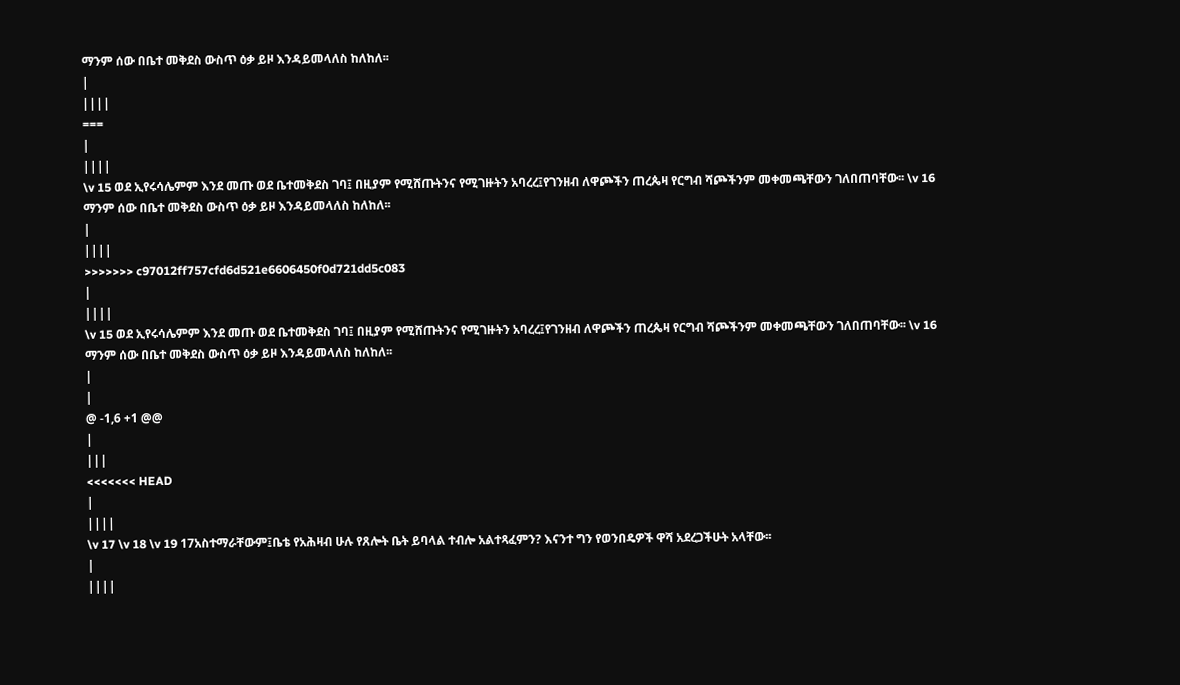ማንም ሰው በቤተ መቅደስ ውስጥ ዕቃ ይዞ እንዳይመላለስ ከለከለ፡፡
|
||||
===
|
||||
\v 15 ወደ ኢየሩሳሌምም እንደ መጡ ወደ ቤተመቅደስ ገባ፤ በዚያም የሚሸጡትንና የሚገዙትን አባረረ፤የገንዘብ ለዋጮችን ጠረጴዛ የርግብ ሻጮችንም መቀመጫቸውን ገለበጠባቸው፡፡ \v 16 ማንም ሰው በቤተ መቅደስ ውስጥ ዕቃ ይዞ እንዳይመላለስ ከለከለ፡፡
|
||||
>>>>>>> c97012ff757cfd6d521e6606450f0d721dd5c083
|
||||
\v 15 ወደ ኢየሩሳሌምም እንደ መጡ ወደ ቤተመቅደስ ገባ፤ በዚያም የሚሸጡትንና የሚገዙትን አባረረ፤የገንዘብ ለዋጮችን ጠረጴዛ የርግብ ሻጮችንም መቀመጫቸውን ገለበጠባቸው፡፡ \v 16 ማንም ሰው በቤተ መቅደስ ውስጥ ዕቃ ይዞ እንዳይመላለስ ከለከለ፡፡
|
|
@ -1,6 +1 @@
|
|||
<<<<<<< HEAD
|
||||
\v 17 \v 18 \v 19 17አስተማራቸውም፤ቤቴ የአሕዛብ ሁሉ የጸሎት ቤት ይባላል ተብሎ አልተጻፈምን? እናንተ ግን የወንበዴዎች ዋሻ አደረጋችሁት አላቸው፡፡
|
||||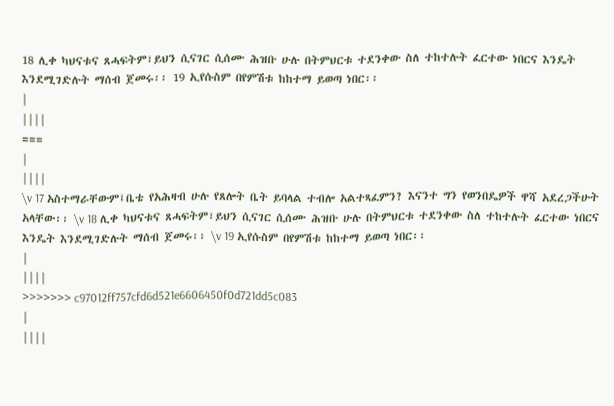18 ሊቀ ካህናቱና ጸሓፍትም፣ይህን ሲናገር ሲሰሙ ሕዝቡ ሁሉ በትምህርቱ ተደንቀው ስለ ተከተሉት ፈርተው ነበርና እንዴት እንደሚገድሉት ማሰብ ጀመሩ፡፡ 19 ኢየሱስም በየምሽቱ ከከተማ ይወጣ ነበር፡፡
|
||||
===
|
||||
\v 17 አስተማራቸውም፤ቤቴ የአሕዛብ ሁሉ የጸሎት ቤት ይባላል ተብሎ አልተጻፈምን? እናንተ ግን የወንበዴዎች ዋሻ አደረጋችሁት አላቸው፡፡ \v 18 ሊቀ ካህናቱና ጸሓፍትም፣ይህን ሲናገር ሲሰሙ ሕዝቡ ሁሉ በትምህርቱ ተደንቀው ስለ ተከተሉት ፈርተው ነበርና እንዴት እንደሚገድሉት ማሰብ ጀመሩ፡፡ \v 19 ኢየሱስም በየምሽቱ ከከተማ ይወጣ ነበር፡፡
|
||||
>>>>>>> c97012ff757cfd6d521e6606450f0d721dd5c083
|
||||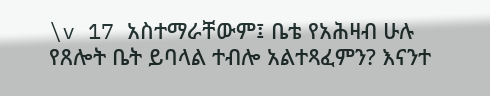\v 17 አስተማራቸውም፤ ቤቴ የአሕዛብ ሁሉ የጸሎት ቤት ይባላል ተብሎ አልተጻፈምን? እናንተ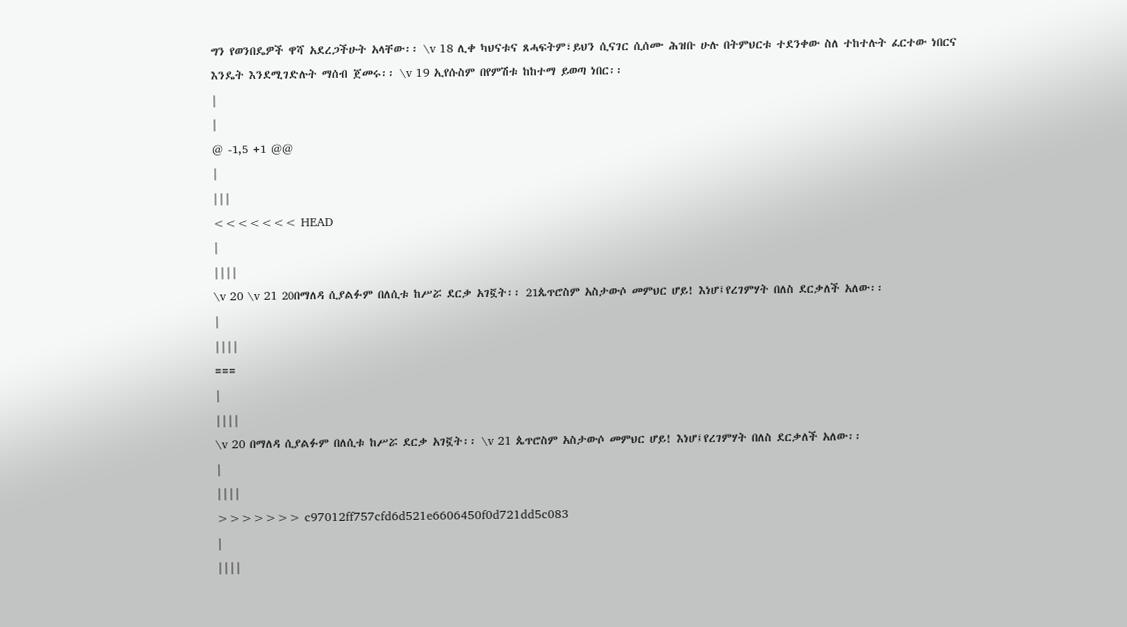ግን የወንበዴዎች ዋሻ አደረጋችሁት አላቸው፡፡ \v 18 ሊቀ ካህናቱና ጸሓፍትም፣ይህን ሲናገር ሲሰሙ ሕዝቡ ሁሉ በትምህርቱ ተደንቀው ስለ ተከተሉት ፈርተው ነበርና እንዴት እንደሚገድሉት ማሰብ ጀመሩ፡፡ \v 19 ኢየሱስም በየምሽቱ ከከተማ ይወጣ ነበር፡፡
|
|
@ -1,5 +1 @@
|
|||
<<<<<<< HEAD
|
||||
\v 20 \v 21 20በማለዳ ሲያልፉም በለሲቱ ከሥሯ ደርቃ አገኟት፡፡ 21ጴጥሮስም አስታውሶ መምህር ሆይ! እነሆ፤የረገምሃት በለስ ደርቃለች አለው፡፡
|
||||
===
|
||||
\v 20 በማለዳ ሲያልፉም በለሲቱ ከሥሯ ደርቃ አገኟት፡፡ \v 21 ጴጥሮስም አስታውሶ መምህር ሆይ! እነሆ፤የረገምሃት በለስ ደርቃለች አለው፡፡
|
||||
>>>>>>> c97012ff757cfd6d521e6606450f0d721dd5c083
|
||||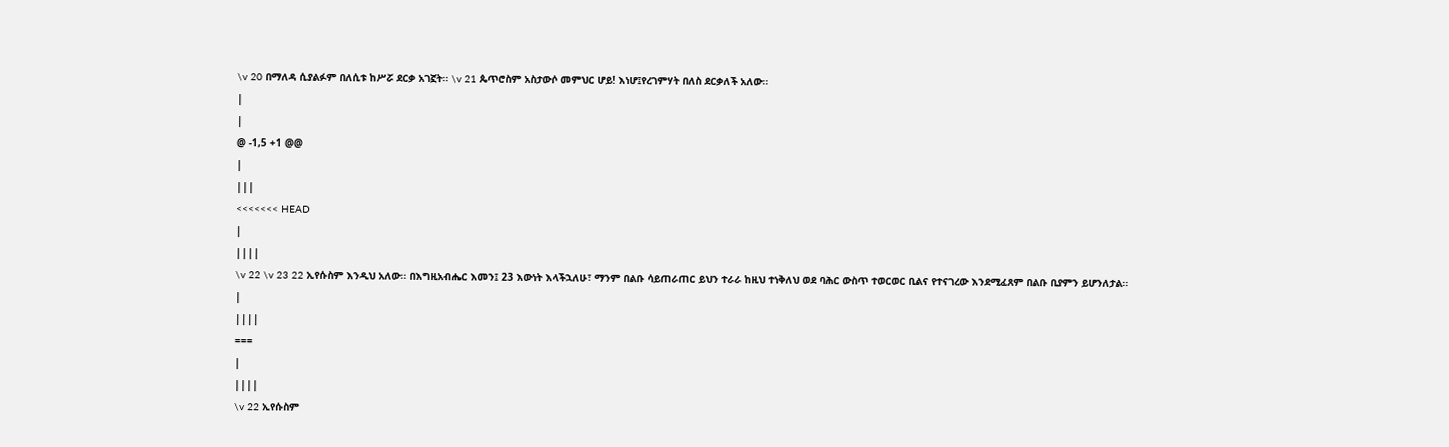\v 20 በማለዳ ሲያልፉም በለሲቱ ከሥሯ ደርቃ አገኟት፡፡ \v 21 ጴጥሮስም አስታውሶ መምህር ሆይ! እነሆ፤የረገምሃት በለስ ደርቃለች አለው፡፡
|
|
@ -1,5 +1 @@
|
|||
<<<<<<< HEAD
|
||||
\v 22 \v 23 22 ኢየሱስም እንዲህ አለው፡፡ በእግዚአብሔር እመን፤ 23 እውነት እላችኋለሁ፣ ማንም በልቡ ሳይጠራጠር ይህን ተራራ ከዚህ ተነቅለህ ወደ ባሕር ውስጥ ተወርወር ቢልና የተናገረው እንደሚፈጸም በልቡ ቢያምን ይሆንለታል፡፡
|
||||
===
|
||||
\v 22 ኢየሱስም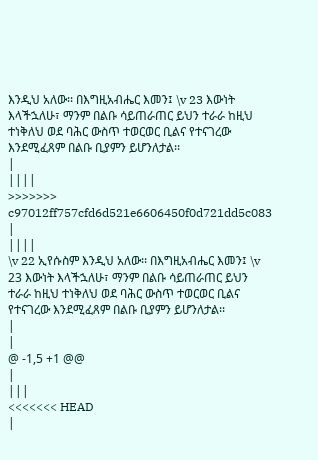እንዲህ አለው፡፡ በእግዚአብሔር እመን፤ \v 23 እውነት እላችኋለሁ፣ ማንም በልቡ ሳይጠራጠር ይህን ተራራ ከዚህ ተነቅለህ ወደ ባሕር ውስጥ ተወርወር ቢልና የተናገረው እንደሚፈጸም በልቡ ቢያምን ይሆንለታል፡፡
|
||||
>>>>>>> c97012ff757cfd6d521e6606450f0d721dd5c083
|
||||
\v 22 ኢየሱስም እንዲህ አለው፡፡ በእግዚአብሔር እመን፤ \v 23 እውነት እላችኋለሁ፣ ማንም በልቡ ሳይጠራጠር ይህን ተራራ ከዚህ ተነቅለህ ወደ ባሕር ውስጥ ተወርወር ቢልና የተናገረው እንደሚፈጸም በልቡ ቢያምን ይሆንለታል፡፡
|
|
@ -1,5 +1 @@
|
|||
<<<<<<< HEAD
|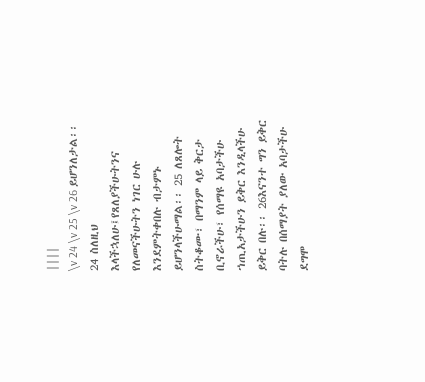||||
\v 24 \v 25 \v 26 ይሆንለታል፡፡ 24 ስለዚህ እላችኋለሁ፤የጸለያችሁትንና የለመናችሁትን ነገር ሁሉ እንደምትቀበሉ ብታምኑ ይሆንላችሁማል፡፡ 25 ለጸሎት ስትቆሙ፣ በማንም ላይ ቅርታ ቢኖራችሁ፣ የሰማዩ አባታችሁ ኀጢአታችሁን ይቅር እንዲላችሁ ይቅር በሉ፡፡ 26እናንተ ግን ይቅር ባትሉ በሰማያት ያለው አባታችሁ ደግሞ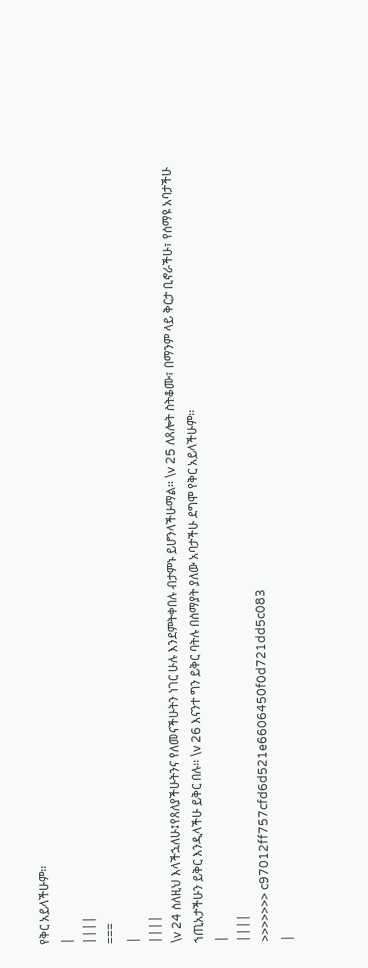የቅር አይላችሁም፡፡
|
||||
===
|
||||
\v 24 ስለዚህ እላችኋለሁ፤የጸለያችሁትንና የለመናችሁትን ነገር ሁሉ እንደምትቀበሉ ብታምኑ ይሆንላችሁማል፡፡ \v 25 ለጸሎት ስትቆሙ፣ በማንም ላይ ቅርታ ቢኖራችሁ፣ የሰማዩ አባታችሁ ኀጢአታችሁን ይቅር እንዲላችሁ ይቅር በሉ፡፡ \v 26 እናንተ ግን ይቅር ባትሉ በሰማያት ያለው አባታችሁ ደግሞ የቅር አይላችሁም፡፡
|
||||
>>>>>>> c97012ff757cfd6d521e6606450f0d721dd5c083
|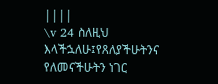||||
\v 24 ስለዚህ እላችኋለሁ፤የጸለያችሁትንና የለመናችሁትን ነገር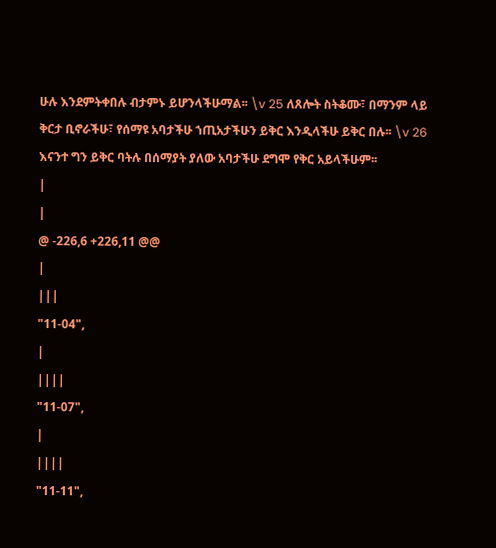ሁሉ እንደምትቀበሉ ብታምኑ ይሆንላችሁማል፡፡ \v 25 ለጸሎት ስትቆሙ፣ በማንም ላይ ቅርታ ቢኖራችሁ፣ የሰማዩ አባታችሁ ኀጢአታችሁን ይቅር እንዲላችሁ ይቅር በሉ፡፡ \v 26 እናንተ ግን ይቅር ባትሉ በሰማያት ያለው አባታችሁ ደግሞ የቅር አይላችሁም፡፡
|
|
@ -226,6 +226,11 @@
|
|||
"11-04",
|
||||
"11-07",
|
||||
"11-11",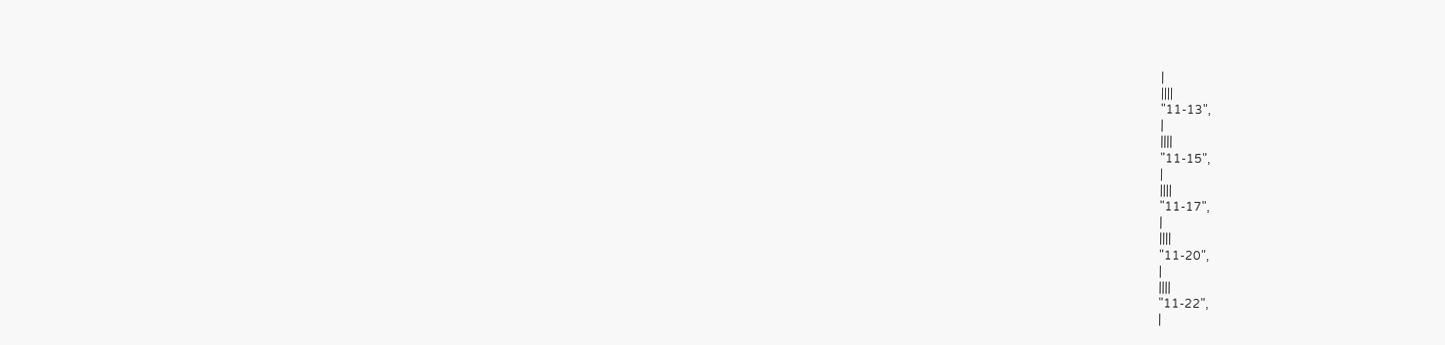|
||||
"11-13",
|
||||
"11-15",
|
||||
"11-17",
|
||||
"11-20",
|
||||
"11-22",
|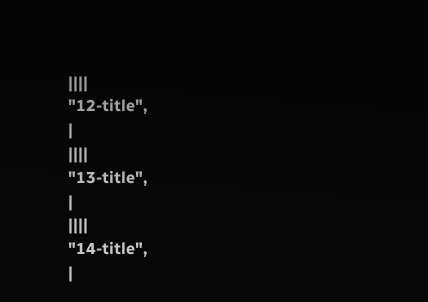||||
"12-title",
|
||||
"13-title",
|
||||
"14-title",
|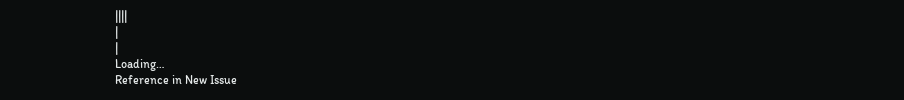||||
|
|
Loading…
Reference in New Issue